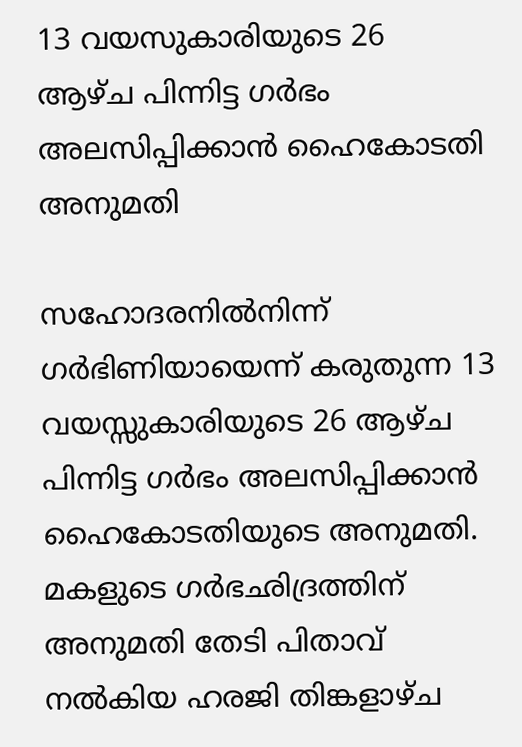13 വയസുകാരിയുടെ 26 ആഴ്ച പിന്നിട്ട ഗര്‍ഭം അലസിപ്പിക്കാന്‍ ഹൈകോടതി അനുമതി

സഹോദരനില്‍നിന്ന് ഗര്‍ഭിണിയായെന്ന് കരുതുന്ന 13 വയസ്സുകാരിയുടെ 26 ആഴ്ച പിന്നിട്ട ഗര്‍ഭം അലസിപ്പിക്കാന്‍ ഹൈകോടതിയുടെ അനുമതി. മകളുടെ ഗര്‍ഭഛിദ്രത്തിന് അനുമതി തേടി പിതാവ് നല്‍കിയ ഹരജി തിങ്കളാഴ്ച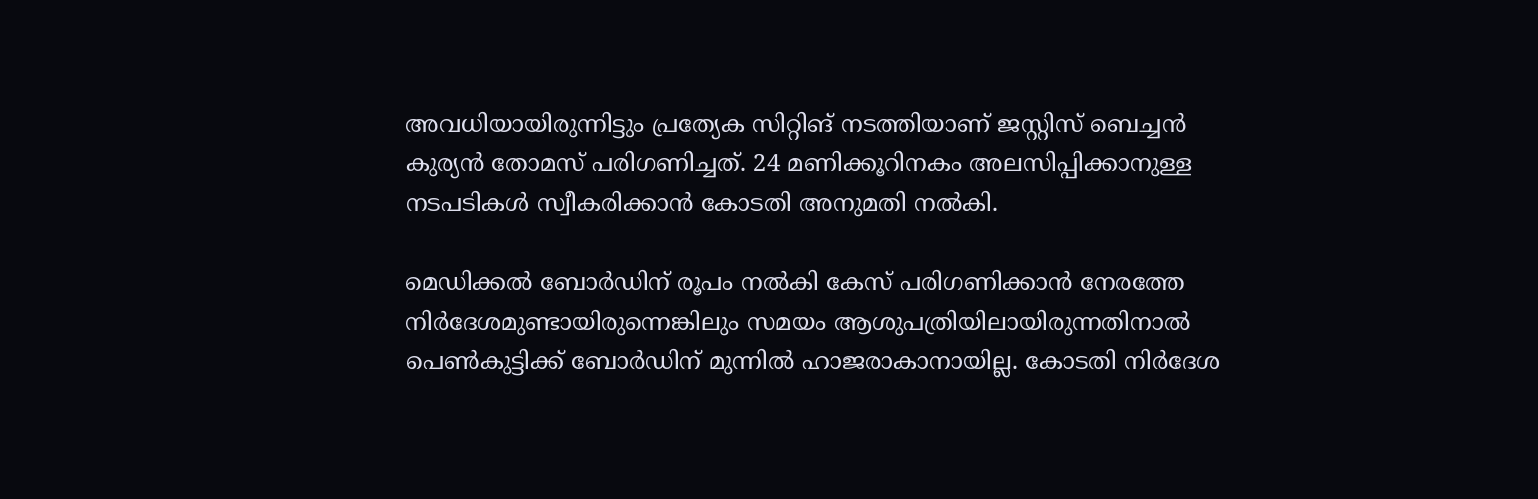അവധിയായിരുന്നിട്ടും പ്രത്യേക സിറ്റിങ് നടത്തിയാണ് ജസ്റ്റിസ് ബെച്ചന്‍ കുര്യന്‍ തോമസ് പരിഗണിച്ചത്. 24 മണിക്കൂറിനകം അലസിപ്പിക്കാനുള്ള നടപടികള്‍ സ്വീകരിക്കാന്‍ കോടതി അനുമതി നല്‍കി.

മെഡിക്കല്‍ ബോര്‍ഡിന് രൂപം നല്‍കി കേസ് പരിഗണിക്കാന്‍ നേരത്തേ നിര്‍ദേശമുണ്ടായിരുന്നെങ്കിലും സമയം ആശുപത്രിയിലായിരുന്നതിനാല്‍ പെണ്‍കുട്ടിക്ക് ബോര്‍ഡിന് മുന്നില്‍ ഹാജരാകാനായില്ല. കോടതി നിര്‍ദേശ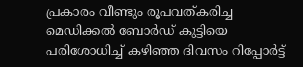പ്രകാരം വീണ്ടും രൂപവത്കരിച്ച മെഡിക്കല്‍ ബോര്‍ഡ് കുട്ടിയെ പരിശോധിച്ച്‌ കഴിഞ്ഞ ദിവസം റിപ്പോര്‍ട്ട്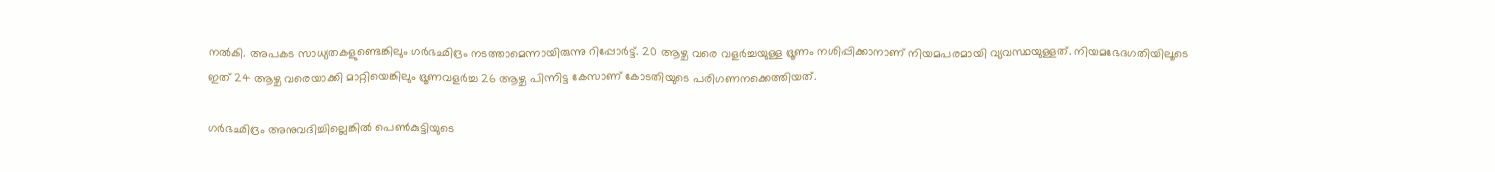നല്‍കി. അപകട സാധ്യതകളുണ്ടെങ്കിലും ഗര്‍ഭഛിദ്രം നടത്താമെന്നായിരുന്നു റിപ്പോര്‍ട്ട്. 20 ആഴ്ച വരെ വളര്‍ച്ചയുള്ള ഭ്രൂണം നശിപ്പിക്കാനാണ് നിയമപരമായി വ്യവസ്ഥയുള്ളത്. നിയമഭേദഗതിയിലൂടെ ഇത് 24 ആഴ്ച വരെയാക്കി മാറ്റിയെങ്കിലും ഭ്രൂണവളര്‍ച്ച 26 ആഴ്ച പിന്നിട്ട കേസാണ് കോടതിയുടെ പരിഗണനക്കെത്തിയത്.

ഗര്‍ഭഛിദ്രം അനുവദിച്ചില്ലെങ്കില്‍ പെണ്‍കുട്ടിയുടെ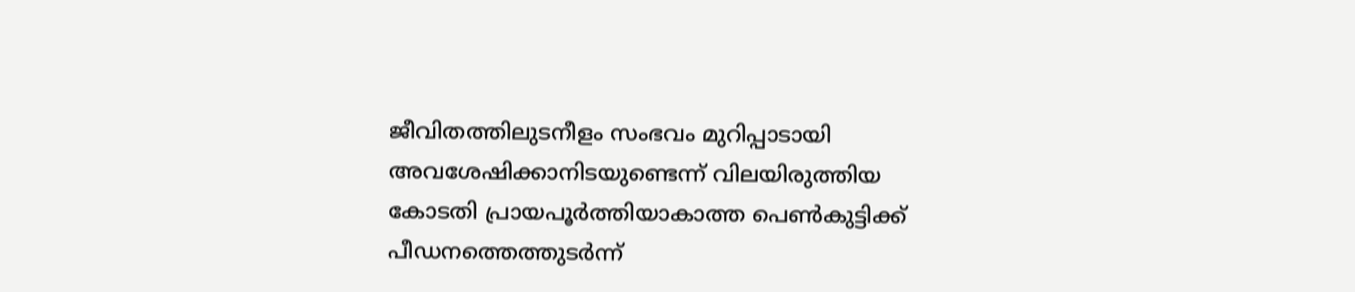ജീവിതത്തിലുടനീളം സംഭവം മുറിപ്പാടായി അവശേഷിക്കാനിടയുണ്ടെന്ന് വിലയിരുത്തിയ കോടതി പ്രായപൂര്‍ത്തിയാകാത്ത പെണ്‍കുട്ടിക്ക് പീഡനത്തെത്തുടര്‍ന്ന്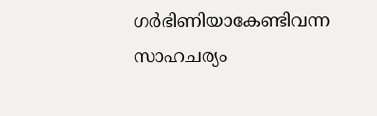ഗര്‍ഭിണിയാകേണ്ടിവന്ന സാഹചര്യം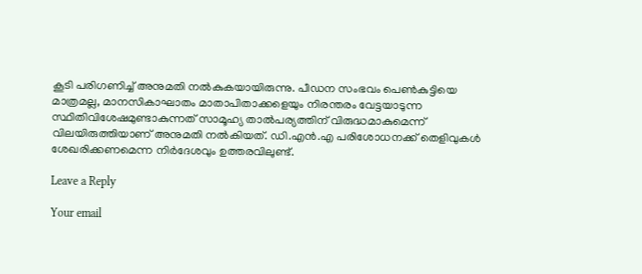കൂടി പരിഗണിച്ച്‌ അനുമതി നല്‍കുകയായിരുന്നു. പീഡന സംഭവം പെണ്‍കുട്ടിയെ മാത്രമല്ല, മാനസികാഘാതം മാതാപിതാക്കളെയും നിരന്തരം വേട്ടയാടുന്ന സ്ഥിതിവിശേഷമുണ്ടാകുന്നത് സാമൂഹ്യ താല്‍പര്യത്തിന് വിരുദ്ധമാകുമെന്ന് വിലയിരുത്തിയാണ് അനുമതി നല്‍കിയത്. ഡി.എന്‍.എ പരിശോധനക്ക് തെളിവുകള്‍ ശേഖരിക്കണമെന്ന നിര്‍ദേശവും ഉത്തരവിലുണ്ട്.

Leave a Reply

Your email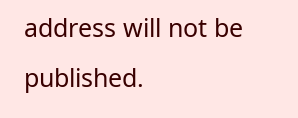address will not be published.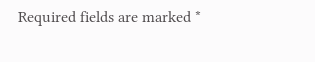Required fields are marked *